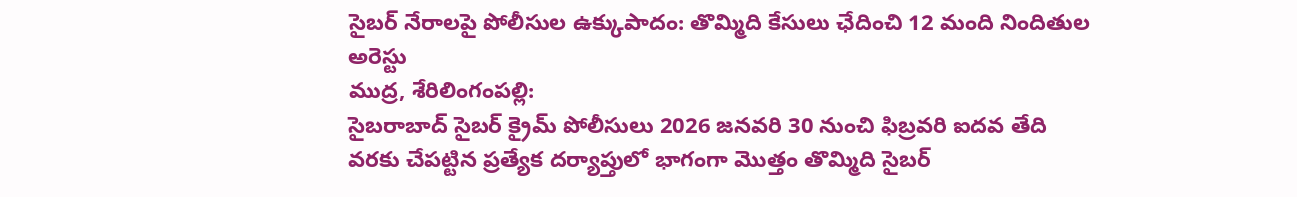సైబర్ నేరాలపై పోలీసుల ఉక్కుపాదం: తొమ్మిది కేసులు ఛేదించి 12 మంది నిందితుల అరెస్టు
ముద్ర, శేరిలింగంపల్లి:
సైబరాబాద్ సైబర్ క్రైమ్ పోలీసులు 2026 జనవరి 30 నుంచి ఫిబ్రవరి ఐదవ తేది వరకు చేపట్టిన ప్రత్యేక దర్యాప్తులో భాగంగా మొత్తం తొమ్మిది సైబర్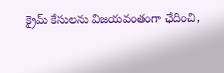క్రైమ్ కేసులను విజయవంతంగా ఛేదించి,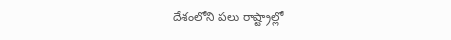దేశంలోని పలు రాష్ట్రాల్లో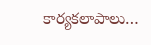కార్యకలాపాలు…